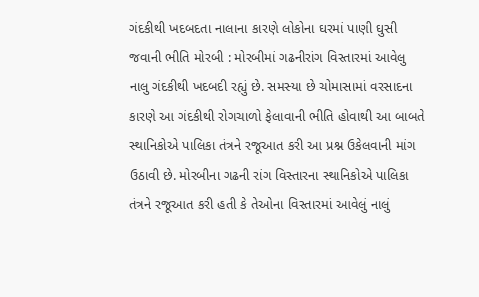ગંદકીથી ખદબદતા નાલાના કારણે લોકોના ઘરમાં પાણી ઘુસી જવાની ભીતિ મોરબી : મોરબીમાં ગઢનીરાંગ વિસ્તારમાં આવેલુ નાલુ ગંદકીથી ખદબદી રહ્યું છે. સમસ્યા છે ચોમાસામાં વરસાદના કારણે આ ગંદકીથી રોગચાળો ફેલાવાની ભીતિ હોવાથી આ બાબતે સ્થાનિકોએ પાલિકા તંત્રને રજૂઆત કરી આ પ્રશ્ન ઉકેલવાની માંગ ઉઠાવી છે. મોરબીના ગઢની રાંગ વિસ્તારના સ્થાનિકોએ પાલિકા તંત્રને રજૂઆત કરી હતી કે તેઓના વિસ્તારમાં આવેલું નાલું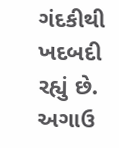ગંદકીથી ખદબદી રહ્યું છે. અગાઉ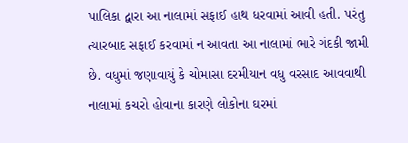પાલિકા દ્વારા આ નાલામાં સફાઈ હાથ ધરવામાં આવી હતી. પરંતુ ત્યારબાદ સફાઈ કરવામાં ન આવતા આ નાલામાં ભારે ગંદકી જામી છે. વધુમાં જણાવાયું કે ચોમાસા દરમીયાન વધુ વરસાદ આવવાથી નાલામાં કચરો હોવાના કારણે લોકોના ઘરમાં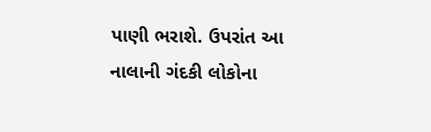પાણી ભરાશે. ઉપરાંત આ નાલાની ગંદકી લોકોના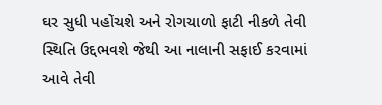ઘર સુધી પહોંચશે અને રોગચાળો ફાટી નીકળે તેવી સ્થિતિ ઉદ્દભવશે જેથી આ નાલાની સફાઈ કરવામાં આવે તેવી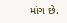માંગ છે.